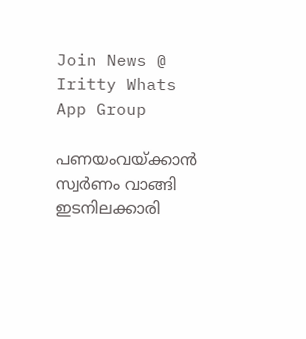Join News @ Iritty Whats App Group

പണയംവയ്ക്കാൻ സ്വര്‍ണം വാങ്ങി ഇടനിലക്കാരി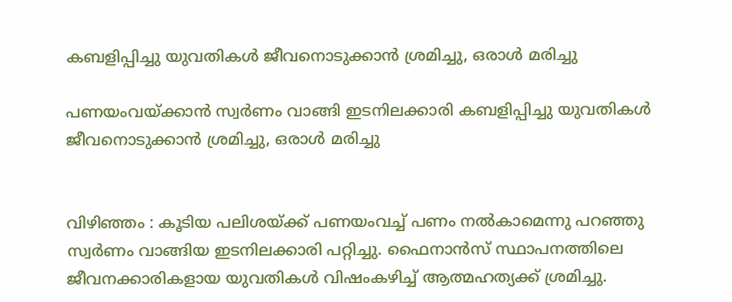കബളിപ്പിച്ചു യുവതികള്‍ ജീവനൊടുക്കാൻ ശ്രമിച്ചു, ഒരാള്‍ മരിച്ചു

പണയംവയ്ക്കാൻ സ്വര്‍ണം വാങ്ങി ഇടനിലക്കാരി കബളിപ്പിച്ചു യുവതികള്‍ ജീവനൊടുക്കാൻ ശ്രമിച്ചു, ഒരാള്‍ മരിച്ചു


വിഴിഞ്ഞം : കൂടിയ പലിശയ്ക്ക് പണയംവച്ച്‌ പണം നല്‍കാമെന്നു പറഞ്ഞു സ്വർണം വാങ്ങിയ ഇടനിലക്കാരി പറ്റിച്ചു. ഫൈനാൻസ് സ്ഥാപനത്തിലെ ജീവനക്കാരികളായ യുവതികള്‍ വിഷംകഴിച്ച്‌ ആത്മഹത്യക്ക് ശ്രമിച്ചു.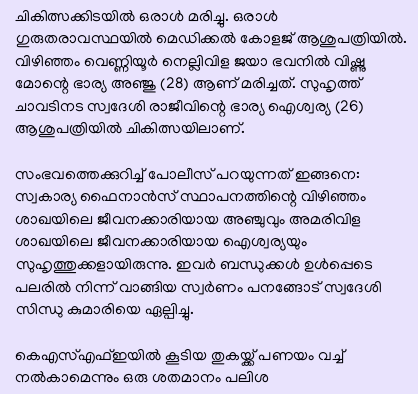ചികിത്സക്കിടയില്‍ ഒരാള്‍ മരിച്ചു. ഒരാള്‍ ഗുരുതരാവസ്ഥയില്‍ മെഡിക്കല്‍ കോളജ് ആശുപത്രിയില്‍. വിഴിഞ്ഞം വെണ്ണിയൂർ നെല്ലിവിള ജയാ ഭവനില്‍ വിഷ്ണു മോന്റെ ഭാര്യ അഞ്ജു (28) ആണ് മരിച്ചത്. സുഹൃത്ത് ചാവടിനട സ്വദേശി രാജീവിന്റെ ഭാര്യ ഐശ്വര്യ (26) ആശുപത്രിയില്‍ ചികിത്സയിലാണ്.

സംഭവത്തെക്കുറിച്ച്‌ പോലീസ് പറയുന്നത് ഇങ്ങനെ: സ്വകാര്യ ഫൈനാൻസ് സ്ഥാപനത്തിന്റെ വിഴിഞ്ഞം ശാഖയിലെ ജീവനക്കാരിയായ അഞ്ചുവും അമരിവിള ശാഖയിലെ ജീവനക്കാരിയായ ഐശ്വര്യയും സുഹൃത്തുക്കളായിരുന്നു. ഇവർ ബന്ധുക്കള്‍ ഉള്‍പ്പെടെ പലരില്‍ നിന്ന് വാങ്ങിയ സ്വർണം പനങ്ങോട് സ്വദേശി സിന്ധു കുമാരിയെ ഏല്പിച്ചു.

കെഎസ്‌എഫ്‌ഇയില്‍ കൂടിയ തുകയ്ക്ക് പണയം വച്ച്‌ നല്‍കാമെന്നും ഒരു ശതമാനം പലിശ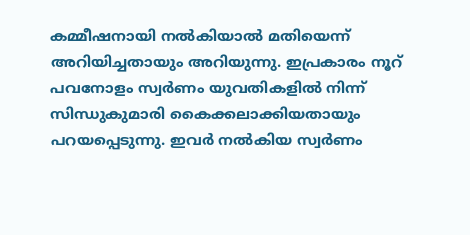കമ്മീഷനായി നല്‍കിയാല്‍ മതിയെന്ന് അറിയിച്ചതായും അറിയുന്നു. ഇപ്രകാരം നൂറ് പവനോളം സ്വർണം യുവതികളില്‍ നിന്ന് സിന്ധുകുമാരി കൈക്കലാക്കിയതായും പറയപ്പെടുന്നു. ഇവർ നല്‍കിയ സ്വർണം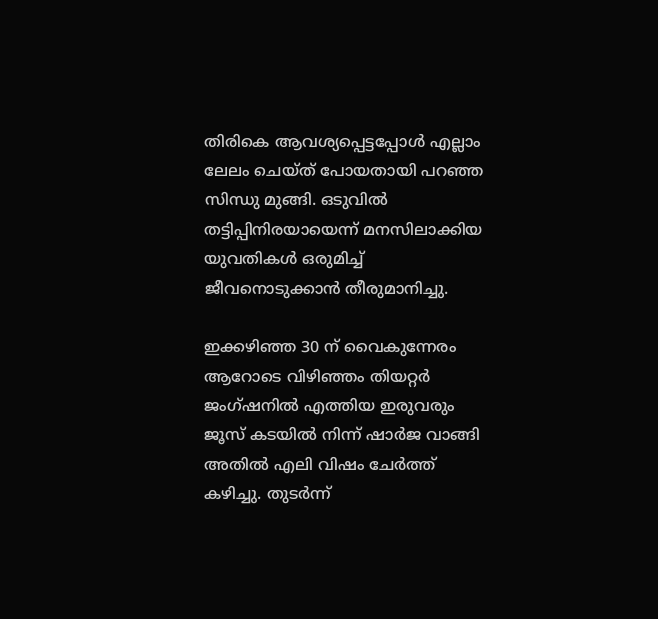തിരികെ ആവശ്യപ്പെട്ടപ്പോള്‍ എല്ലാം ലേലം ചെയ്ത് പോയതായി പറഞ്ഞ സിന്ധു മുങ്ങി. ഒടുവില്‍ തട്ടിപ്പിനിരയായെന്ന് മനസിലാക്കിയ യുവതികള്‍ ഒരുമിച്ച്‌ ജീവനൊടുക്കാൻ തീരുമാനിച്ചു.

ഇക്കഴിഞ്ഞ 30 ന് വൈകുന്നേരം ആറോടെ വിഴിഞ്ഞം തിയറ്റർ ജംഗ്ഷനില്‍ എത്തിയ ഇരുവരും ജൂസ് കടയില്‍ നിന്ന് ഷാർജ വാങ്ങി അതില്‍ എലി വിഷം ചേർത്ത് കഴിച്ചു. തുടർന്ന്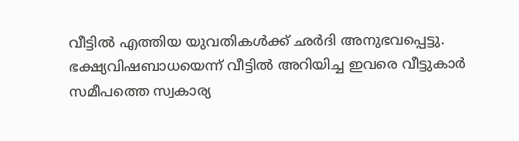വീട്ടില്‍ എത്തിയ യുവതികള്‍ക്ക് ഛർദി അനുഭവപ്പെട്ടു. ഭക്ഷ്യവിഷബാധയെന്ന് വീട്ടില്‍ അറിയിച്ച ഇവരെ വീട്ടുകാർ സമീപത്തെ സ്വകാര്യ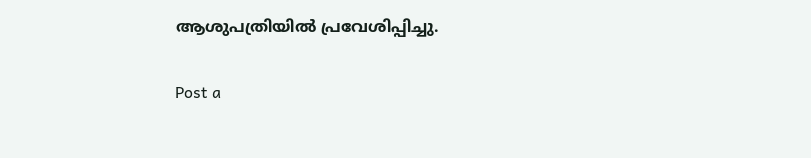ആശുപത്രിയില്‍ പ്രവേശിപ്പിച്ചു.

Post a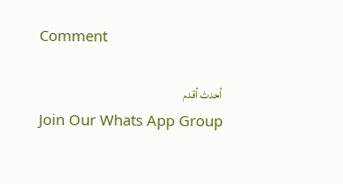Comment

أحدث أقدم
Join Our Whats App Group